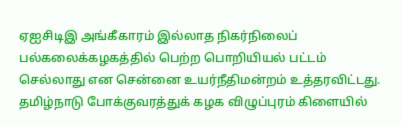ஏஐசிடிஇ அங்கீகாரம் இல்லாத நிகர்நிலைப் பல்கலைக்கழகத்தில் பெற்ற பொறியியல் பட்டம் செல்லாது என சென்னை உயர்நீதிமன்றம் உத்தரவிட்டது.
தமிழ்நாடு போக்குவரத்துக் கழக விழுப்புரம் கிளையில்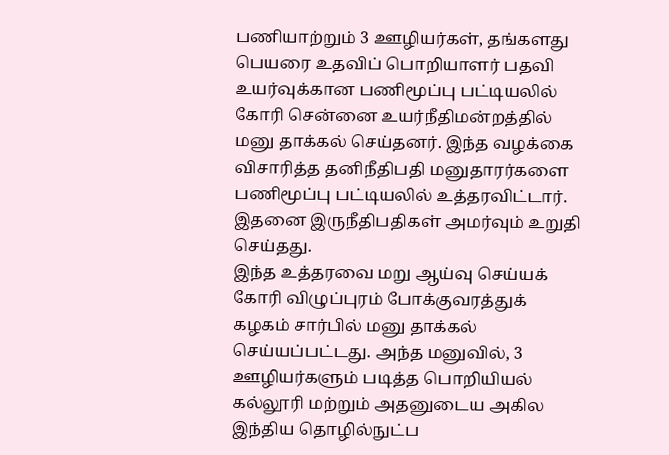பணியாற்றும் 3 ஊழியர்கள், தங்களது பெயரை உதவிப் பொறியாளர் பதவி உயர்வுக்கான பணிமூப்பு பட்டியலில் கோரி சென்னை உயர்நீதிமன்றத்தில் மனு தாக்கல் செய்தனர். இந்த வழக்கை விசாரித்த தனிநீதிபதி மனுதாரர்களை பணிமூப்பு பட்டியலில் உத்தரவிட்டார். இதனை இருநீதிபதிகள் அமர்வும் உறுதி செய்தது.
இந்த உத்தரவை மறு ஆய்வு செய்யக் கோரி விழுப்புரம் போக்குவரத்துக் கழகம் சார்பில் மனு தாக்கல் செய்யப்பட்டது. அந்த மனுவில், 3 ஊழியர்களும் படித்த பொறியியல் கல்லூரி மற்றும் அதனுடைய அகில இந்திய தொழில்நுட்ப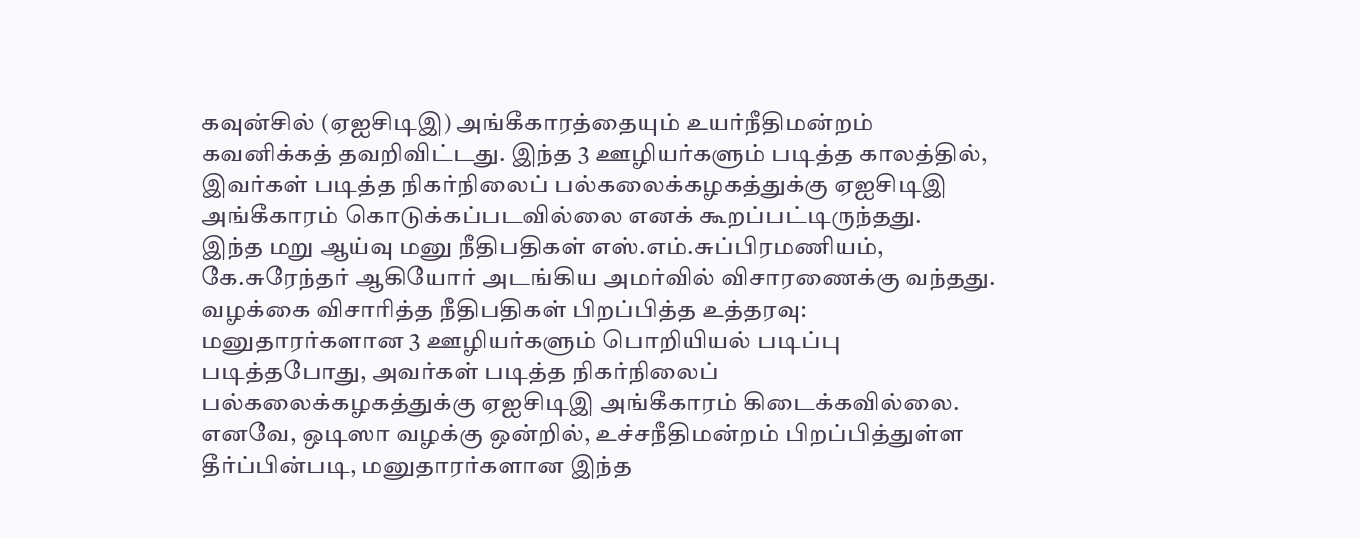கவுன்சில் (ஏஐசிடிஇ) அங்கீகாரத்தையும் உயர்நீதிமன்றம் கவனிக்கத் தவறிவிட்டது. இந்த 3 ஊழியர்களும் படித்த காலத்தில், இவர்கள் படித்த நிகர்நிலைப் பல்கலைக்கழகத்துக்கு ஏஐசிடிஇ அங்கீகாரம் கொடுக்கப்படவில்லை எனக் கூறப்பட்டிருந்தது.
இந்த மறு ஆய்வு மனு நீதிபதிகள் எஸ்.எம்.சுப்பிரமணியம், கே.சுரேந்தர் ஆகியோர் அடங்கிய அமர்வில் விசாரணைக்கு வந்தது. வழக்கை விசாரித்த நீதிபதிகள் பிறப்பித்த உத்தரவு: மனுதாரர்களான 3 ஊழியர்களும் பொறியியல் படிப்பு படித்தபோது, அவர்கள் படித்த நிகர்நிலைப் பல்கலைக்கழகத்துக்கு ஏஐசிடிஇ அங்கீகாரம் கிடைக்கவில்லை.
எனவே, ஒடிஸா வழக்கு ஒன்றில், உச்சநீதிமன்றம் பிறப்பித்துள்ள தீர்ப்பின்படி, மனுதாரர்களான இந்த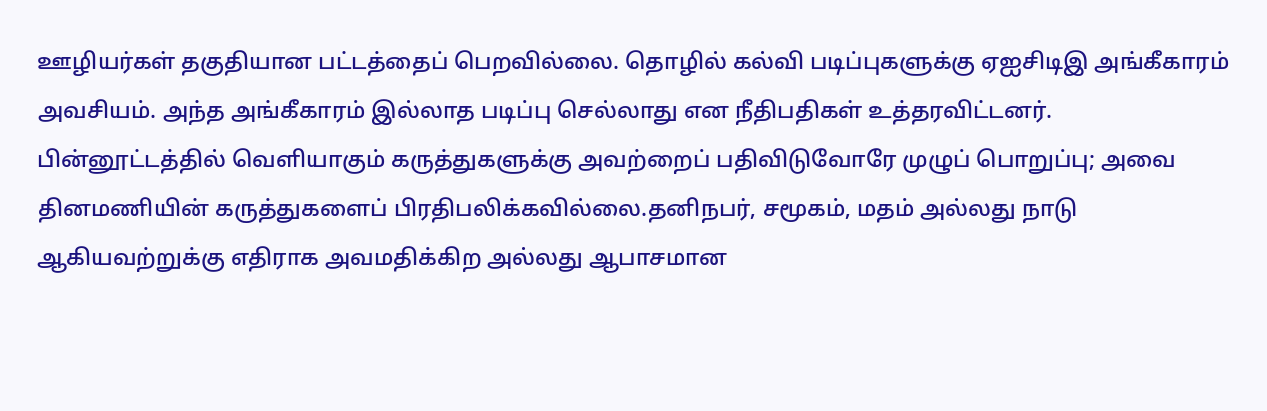ஊழியர்கள் தகுதியான பட்டத்தைப் பெறவில்லை. தொழில் கல்வி படிப்புகளுக்கு ஏஐசிடிஇ அங்கீகாரம் அவசியம். அந்த அங்கீகாரம் இல்லாத படிப்பு செல்லாது என நீதிபதிகள் உத்தரவிட்டனர்.
பின்னூட்டத்தில் வெளியாகும் கருத்துகளுக்கு அவற்றைப் பதிவிடுவோரே முழுப் பொறுப்பு; அவை தினமணியின் கருத்துகளைப் பிரதிபலிக்கவில்லை.தனிநபர், சமூகம், மதம் அல்லது நாடு ஆகியவற்றுக்கு எதிராக அவமதிக்கிற அல்லது ஆபாசமான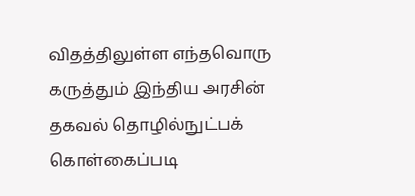விதத்திலுள்ள எந்தவொரு கருத்தும் இந்திய அரசின் தகவல் தொழில்நுட்பக் கொள்கைப்படி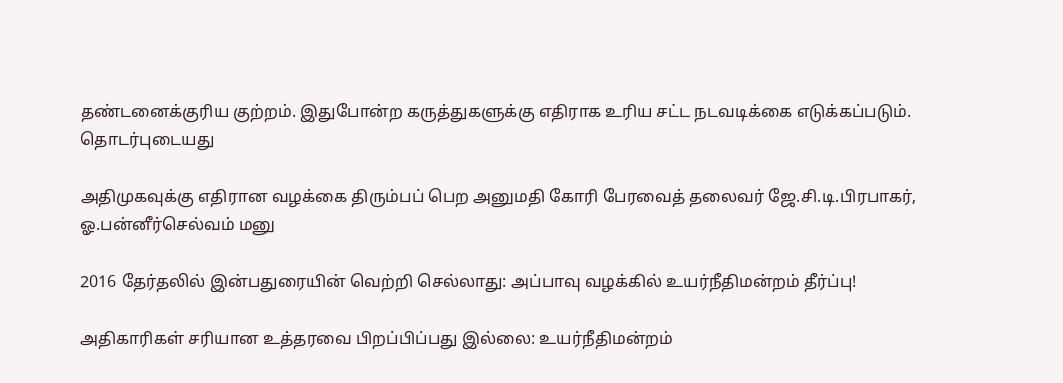தண்டனைக்குரிய குற்றம். இதுபோன்ற கருத்துகளுக்கு எதிராக உரிய சட்ட நடவடிக்கை எடுக்கப்படும்.
தொடர்புடையது

அதிமுகவுக்கு எதிரான வழக்கை திரும்பப் பெற அனுமதி கோரி பேரவைத் தலைவர் ஜே.சி.டி.பிரபாகர், ஓ.பன்னீர்செல்வம் மனு

2016 தேர்தலில் இன்பதுரையின் வெற்றி செல்லாது: அப்பாவு வழக்கில் உயர்நீதிமன்றம் தீர்ப்பு!

அதிகாரிகள் சரியான உத்தரவை பிறப்பிப்பது இல்லை: உயர்நீதிமன்றம்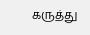கருத்து